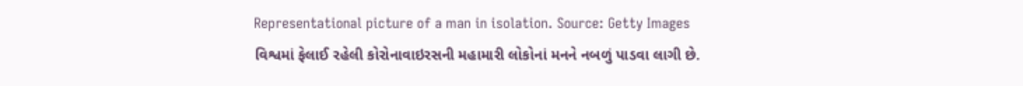Representational picture of a man in isolation. Source: Getty Images
વિશ્વમાં ફેલાઈ રહેલી કોરોનાવાઇરસની મહામારી લોકોનાં મનને નબળું પાડવા લાગી છે.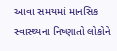આવા સમયમાં માનસિક સ્વાસ્થ્યના નિષ્ણાતો લોકોને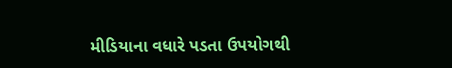મીડિયાના વધારે પડતા ઉપયોગથી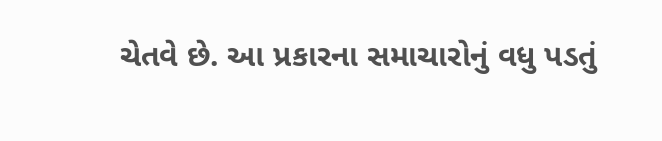ચેતવે છે. આ પ્રકારના સમાચારોનું વધુ પડતું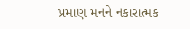પ્રમાણ મનને નકારાત્મક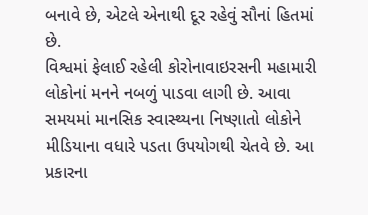બનાવે છે, એટલે એનાથી દૂર રહેવું સૌનાં હિતમાં છે.
વિશ્વમાં ફેલાઈ રહેલી કોરોનાવાઇરસની મહામારી લોકોનાં મનને નબળું પાડવા લાગી છે. આવા સમયમાં માનસિક સ્વાસ્થ્યના નિષ્ણાતો લોકોને મીડિયાના વધારે પડતા ઉપયોગથી ચેતવે છે. આ પ્રકારના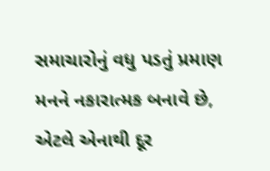સમાચારોનું વધુ પડતું પ્રમાણ મનને નકારાત્મક બનાવે છે, એટલે એનાથી દૂર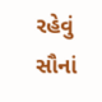રહેવું સૌનાં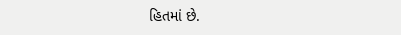હિતમાં છે.